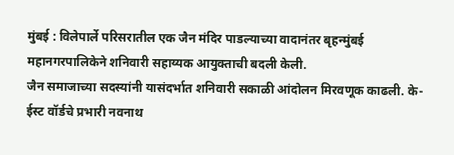मुंबई : विलेपार्ले परिसरातील एक जैन मंदिर पाडल्याच्या वादानंतर बृहन्मुंबई महानगरपालिकेने शनिवारी सहाय्यक आयुक्ताची बदली केली.
जैन समाजाच्या सदस्यांनी यासंदर्भात शनिवारी सकाळी आंदोलन मिरवणूक काढली. के-ईस्ट वॉर्डचे प्रभारी नवनाथ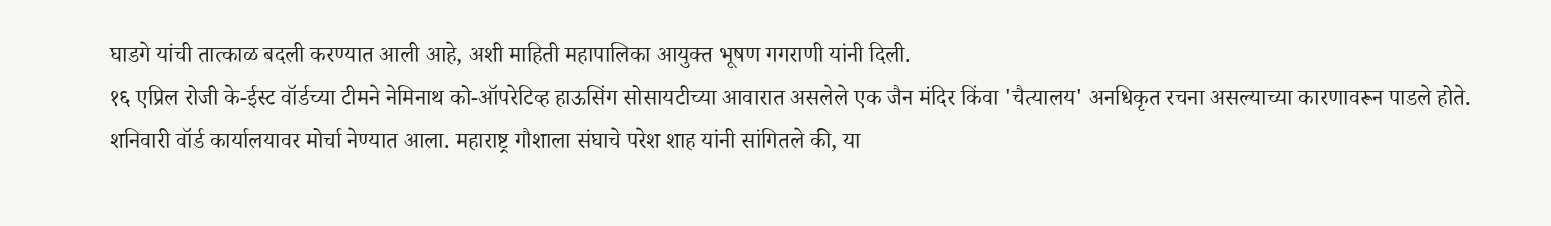घाडगे यांची तात्काळ बदली करण्यात आली आहे, अशी माहिती महापालिका आयुक्त भूषण गगराणी यांनी दिली.
१६ एप्रिल रोजी के-ईस्ट वॉर्डच्या टीमने नेमिनाथ को-ऑपरेटिव्ह हाऊसिंग सोसायटीच्या आवारात असलेले एक जैन मंदिर किंवा 'चैत्यालय' अनधिकृत रचना असल्याच्या कारणावरून पाडले होते.
शनिवारी वॉर्ड कार्यालयावर मोर्चा नेण्यात आला. महाराष्ट्र गौशाला संघाचे परेश शाह यांनी सांगितले की, या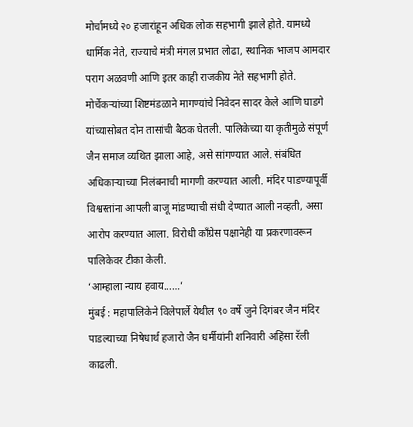मोर्चामध्ये २० हजारांहून अधिक लोक सहभागी झाले होते. यामध्ये धार्मिक नेते, राज्याचे मंत्री मंगल प्रभात लोढा, स्थानिक भाजप आमदार पराग अळवणी आणि इतर काही राजकीय नेते सहभागी होते.
मोर्चेकऱ्यांच्या शिष्टमंडळाने मागण्यांचे निवेदन सादर केले आणि घाडगे यांच्यासोबत दोन तासांची बैठक घेतली. पालिकेच्या या कृतीमुळे संपूर्ण जैन समाज व्यथित झाला आहे, असे सांगण्यात आले. संबंधित अधिकाऱ्याच्या निलंबनाची मागणी करण्यात आली. मंदिर पाडण्यापूर्वी विश्वस्तांना आपली बाजू मांडण्याची संधी देण्यात आली नव्हती, असा आरोप करण्यात आला. विरोधी काँग्रेस पक्षानेही या प्रकरणावरून पालिकेवर टीका केली.
‘आम्हाला न्याय हवाय...…’
मुंबई : महापालिकेने विलेपार्ले येथील ९० वर्षे जुने दिगंबर जैन मंदिर पाडल्याच्या निषेधार्थ हजारो जैन धर्मीयांनी शनिवारी अहिंसा रॅली काढली.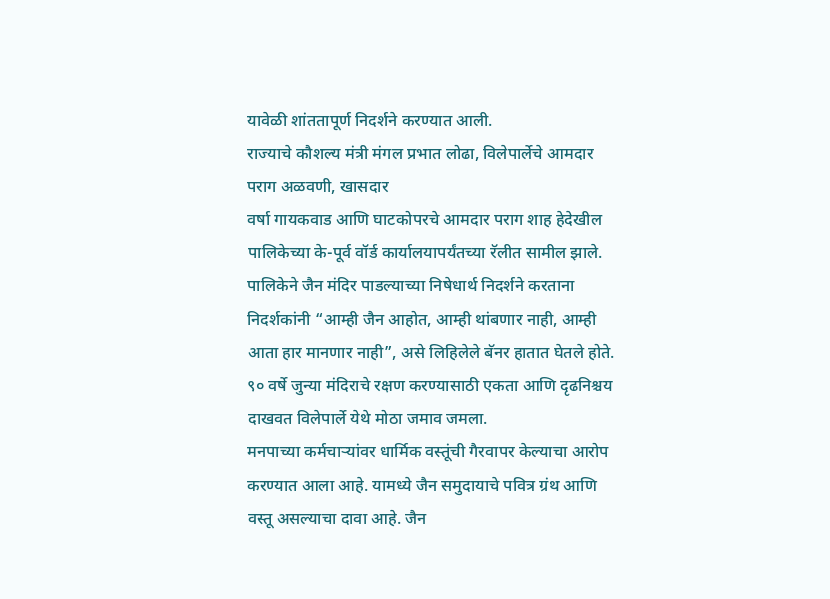यावेळी शांततापूर्ण निदर्शने करण्यात आली.
राज्याचे कौशल्य मंत्री मंगल प्रभात लोढा, विलेपार्लेचे आमदार पराग अळवणी, खासदार
वर्षा गायकवाड आणि घाटकोपरचे आमदार पराग शाह हेदेखील पालिकेच्या के-पूर्व वॉर्ड कार्यालयापर्यंतच्या रॅलीत सामील झाले.
पालिकेने जैन मंदिर पाडल्याच्या निषेधार्थ निदर्शने करताना निदर्शकांनी “आम्ही जैन आहोत, आम्ही थांबणार नाही, आम्ही आता हार मानणार नाही”, असे लिहिलेले बॅनर हातात घेतले होते. ९० वर्षे जुन्या मंदिराचे रक्षण करण्यासाठी एकता आणि दृढनिश्चय दाखवत विलेपार्ले येथे मोठा जमाव जमला.
मनपाच्या कर्मचाऱ्यांवर धार्मिक वस्तूंची गैरवापर केल्याचा आरोप करण्यात आला आहे. यामध्ये जैन समुदायाचे पवित्र ग्रंथ आणि वस्तू असल्याचा दावा आहे. जैन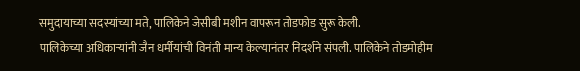समुदायाच्या सदस्यांच्या मते, पालिकेने जेसीबी मशीन वापरून तोडफोड सुरू केली.
पालिकेच्या अधिकाऱ्यांनी जैन धर्मीयांची विनंती मान्य केल्यानंतर निदर्शने संपली. पालिकेने तोडमोहीम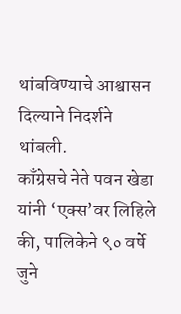थांबविण्याचे आश्वासन दिल्याने निदर्शने थांबली.
काँग्रेसचे नेते पवन खेडा यांनी ‘एक्स’वर लिहिले की, पालिकेने ९० वर्षे जुने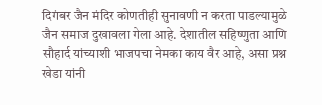दिगंबर जैन मंदिर कोणतीही सुनावणी न करता पाडल्यामुळे जैन समाज दुखावला गेला आहे. देशातील सहिष्णुता आणि सौहार्द यांच्याशी भाजपचा नेमका काय वैर आहे, असा प्रश्न खेडा यांनी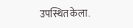उपस्थित केला.